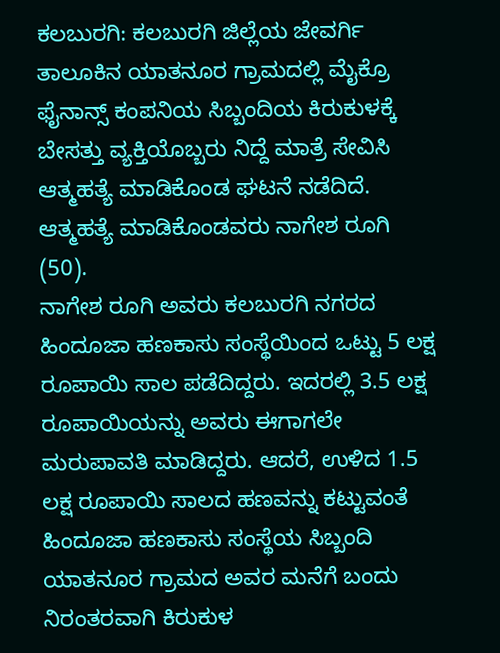ಕಲಬುರಗಿ: ಕಲಬುರಗಿ ಜಿಲ್ಲೆಯ ಜೇವರ್ಗಿ ತಾಲೂಕಿನ ಯಾತನೂರ ಗ್ರಾಮದಲ್ಲಿ ಮೈಕ್ರೊ ಫೈನಾನ್ಸ್ ಕಂಪನಿಯ ಸಿಬ್ಬಂದಿಯ ಕಿರುಕುಳಕ್ಕೆ ಬೇಸತ್ತು ವ್ಯಕ್ತಿಯೊಬ್ಬರು ನಿದ್ದೆ ಮಾತ್ರೆ ಸೇವಿಸಿ ಆತ್ಮಹತ್ಯೆ ಮಾಡಿಕೊಂಡ ಘಟನೆ ನಡೆದಿದೆ. ಆತ್ಮಹತ್ಯೆ ಮಾಡಿಕೊಂಡವರು ನಾಗೇಶ ರೂಗಿ (50).
ನಾಗೇಶ ರೂಗಿ ಅವರು ಕಲಬುರಗಿ ನಗರದ ಹಿಂದೂಜಾ ಹಣಕಾಸು ಸಂಸ್ಥೆಯಿಂದ ಒಟ್ಟು 5 ಲಕ್ಷ ರೂಪಾಯಿ ಸಾಲ ಪಡೆದಿದ್ದರು. ಇದರಲ್ಲಿ 3.5 ಲಕ್ಷ ರೂಪಾಯಿಯನ್ನು ಅವರು ಈಗಾಗಲೇ ಮರುಪಾವತಿ ಮಾಡಿದ್ದರು. ಆದರೆ, ಉಳಿದ 1.5 ಲಕ್ಷ ರೂಪಾಯಿ ಸಾಲದ ಹಣವನ್ನು ಕಟ್ಟುವಂತೆ ಹಿಂದೂಜಾ ಹಣಕಾಸು ಸಂಸ್ಥೆಯ ಸಿಬ್ಬಂದಿ ಯಾತನೂರ ಗ್ರಾಮದ ಅವರ ಮನೆಗೆ ಬಂದು ನಿರಂತರವಾಗಿ ಕಿರುಕುಳ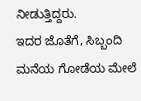ನೀಡುತ್ತಿದ್ದರು.
ಇದರ ಜೊತೆಗೆ, ಸಿಬ್ಬಂದಿ ಮನೆಯ ಗೋಡೆಯ ಮೇಲೆ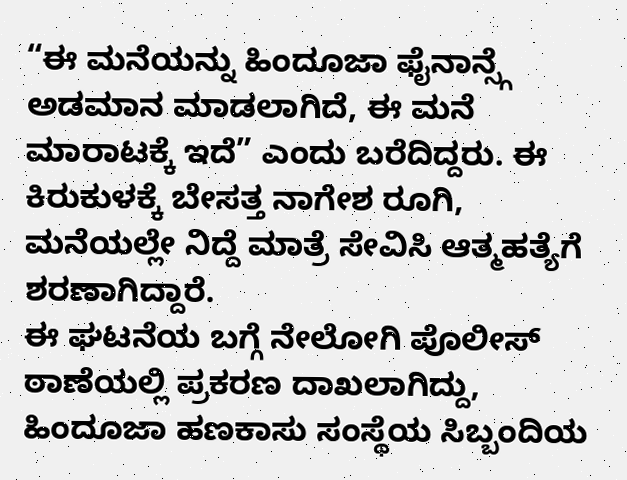“ಈ ಮನೆಯನ್ನು ಹಿಂದೂಜಾ ಫೈನಾನ್ಸ್ಗೆ ಅಡಮಾನ ಮಾಡಲಾಗಿದೆ, ಈ ಮನೆ ಮಾರಾಟಕ್ಕೆ ಇದೆ” ಎಂದು ಬರೆದಿದ್ದರು. ಈ ಕಿರುಕುಳಕ್ಕೆ ಬೇಸತ್ತ ನಾಗೇಶ ರೂಗಿ, ಮನೆಯಲ್ಲೇ ನಿದ್ದೆ ಮಾತ್ರೆ ಸೇವಿಸಿ ಆತ್ಮಹತ್ಯೆಗೆ ಶರಣಾಗಿದ್ದಾರೆ.
ಈ ಘಟನೆಯ ಬಗ್ಗೆ ನೇಲೋಗಿ ಪೊಲೀಸ್ ಠಾಣೆಯಲ್ಲಿ ಪ್ರಕರಣ ದಾಖಲಾಗಿದ್ದು, ಹಿಂದೂಜಾ ಹಣಕಾಸು ಸಂಸ್ಥೆಯ ಸಿಬ್ಬಂದಿಯ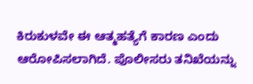ಕಿರುಕುಳವೇ ಈ ಆತ್ಮಹತ್ಯೆಗೆ ಕಾರಣ ಎಂದು ಆರೋಪಿಸಲಾಗಿದೆ. ಪೊಲೀಸರು ತನಿಖೆಯನ್ನು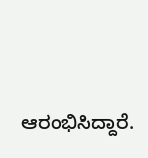ಆರಂಭಿಸಿದ್ದಾರೆ.